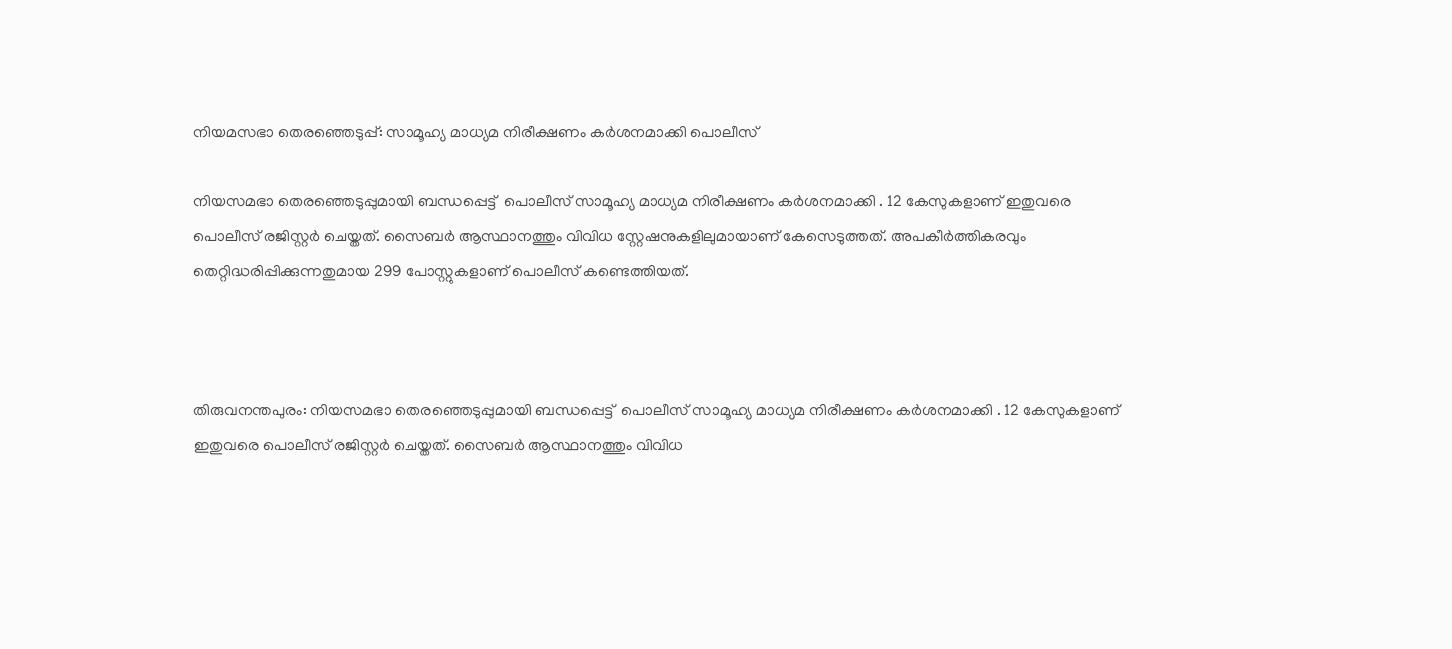നിയമസഭാ തെരഞ്ഞെടുപ്പ്: സാമൂഹ്യ മാധ്യമ നിരീക്ഷണം കര്‍ശനമാക്കി പൊലീസ്

നിയസമഭാ തെരഞ്ഞെടുപ്പുമായി ബന്ധപ്പെട്ട്  പൊലീസ് സാമൂഹ്യ മാധ്യമ നിരീക്ഷണം കര്‍ശനമാക്കി . 12 കേസുകളാണ് ഇതുവരെ പൊലീസ് രജിസ്റ്റര്‍ ചെയ്തത്. സൈബര്‍ ആസ്ഥാനത്തും വിവിധ സ്റ്റേഷനുകളിലുമായാണ് കേസെടുത്തത്. അപകീര്‍ത്തികരവും തെറ്റിദ്ധരിപ്പിക്കുന്നതുമായ 299 പോസ്റ്റുകളാണ് പൊലീസ് കണ്ടെത്തിയത്.



തിരുവനന്തപുരം: നിയസമഭാ തെരഞ്ഞെടുപ്പുമായി ബന്ധപ്പെട്ട്  പൊലീസ് സാമൂഹ്യ മാധ്യമ നിരീക്ഷണം കര്‍ശനമാക്കി . 12 കേസുകളാണ് ഇതുവരെ പൊലീസ് രജിസ്റ്റര്‍ ചെയ്തത്. സൈബര്‍ ആസ്ഥാനത്തും വിവിധ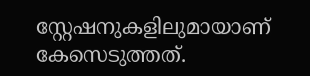സ്റ്റേഷനുകളിലുമായാണ് കേസെടുത്തത്.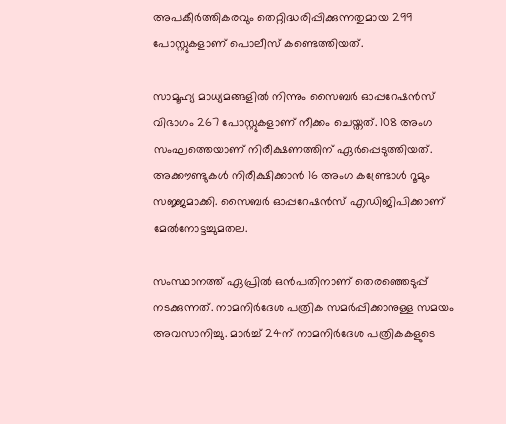അപകീര്‍ത്തികരവും തെറ്റിദ്ധരിപ്പിക്കുന്നതുമായ 299 പോസ്റ്റുകളാണ് പൊലീസ് കണ്ടെത്തിയത്.

സാമൂഹ്യ മാധ്യമങ്ങളില്‍ നിന്നും സൈബര്‍ ഓപ്പറേഷന്‍സ് വിഭാഗം 267 പോസ്റ്റുകളാണ് നീക്കം ചെയ്തത്. 108 അംഗ സംഘത്തെയാണ് നിരീക്ഷണത്തിന് ഏര്‍പ്പെടുത്തിയത്. അക്കൗണ്ടുകള്‍ നിരീക്ഷിക്കാന്‍ 16 അംഗ കണ്ട്രോള്‍ റൂമും സജ്ജമാക്കി. സൈബര്‍ ഓപ്പറേഷന്‍സ് എഡിജിപിക്കാണ് മേല്‍നോട്ടച്ചുമതല.

സംസ്ഥാനത്ത് ഏപ്രില്‍ ഒന്‍പതിനാണ് തെരഞ്ഞെടുപ്പ് നടക്കുന്നത്. നാമനിര്‍ദേശ പത്രിക സമര്‍പ്പിക്കാനുള്ള സമയം അവസാനിച്ചു. മാര്‍ച്ച് 24ന് നാമനിര്‍ദേശ പത്രികകളുടെ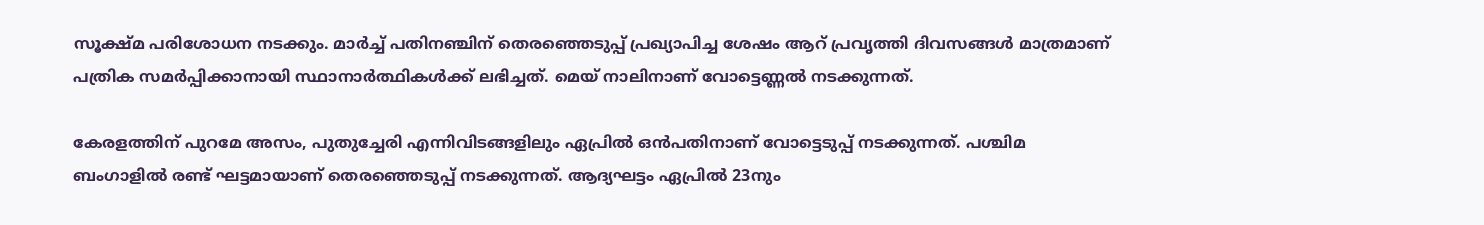സൂക്ഷ്മ പരിശോധന നടക്കും. മാര്‍ച്ച് പതിനഞ്ചിന് തെരഞ്ഞെടുപ്പ് പ്രഖ്യാപിച്ച ശേഷം ആറ് പ്രവൃത്തി ദിവസങ്ങള്‍ മാത്രമാണ് പത്രിക സമര്‍പ്പിക്കാനായി സ്ഥാനാര്‍ത്ഥികള്‍ക്ക് ലഭിച്ചത്. മെയ് നാലിനാണ് വോട്ടെണ്ണല്‍ നടക്കുന്നത്.

കേരളത്തിന് പുറമേ അസം, പുതുച്ചേരി എന്നിവിടങ്ങളിലും ഏപ്രില്‍ ഒന്‍പതിനാണ് വോട്ടെടുപ്പ് നടക്കുന്നത്. പശ്ചിമ ബംഗാളില്‍ രണ്ട് ഘട്ടമായാണ് തെരഞ്ഞെടുപ്പ് നടക്കുന്നത്. ആദ്യഘട്ടം ഏപ്രില്‍ 23നും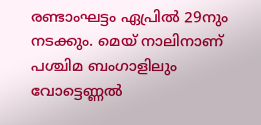രണ്ടാംഘട്ടം ഏപ്രില്‍ 29നും നടക്കും. മെയ് നാലിനാണ് പശ്ചിമ ബംഗാളിലും വോട്ടെണ്ണല്‍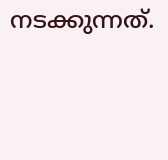നടക്കുന്നത്.